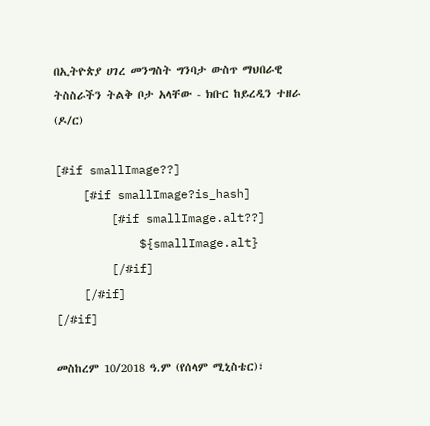በኢትዮጵያ ሀገረ መንግስት ግንባታ ውስጥ ማህበራዊ ትስስራችን ትልቅ ቦታ አላቸው - ክቡር ከይረዲን ተዘራ (ዶ/ር)

[#if smallImage??]
    [#if smallImage?is_hash]
        [#if smallImage.alt??]
            ${smallImage.alt}
        [/#if]
    [/#if]
[/#if]

መስከረም 10/2018 ዓ.ም (የሰላም ሚኒስቴር)፣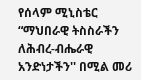የሰላም ሚኒስቴር “ማህበራዊ ትስስራችን ለሕብረ-ብሔራዊ አንድነታችን'' በሚል መሪ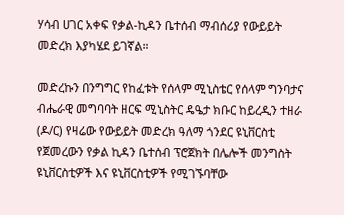ሃሳብ ሀገር አቀፍ የቃል-ኪዳን ቤተሰብ ማብሰሪያ የውይይት መድረክ እያካሄደ ይገኛል።

መድረኩን በንግግር የከፈቱት የሰላም ሚኒስቴር የሰላም ግንባታና ብሔራዊ መግባባት ዘርፍ ሚኒስትር ዴዔታ ክቡር ከይረዲን ተዘራ (ዶ/ር) የዛሬው የውይይት መድረክ ዓለማ ጎንደር ዩኒቨርስቲ የጀመረውን የቃል ኪዳን ቤተሰብ ፕሮጀክት በሌሎች መንግስት ዩኒቨርስቲዎች እና ዩኒቨርስቲዎች የሚገኙባቸው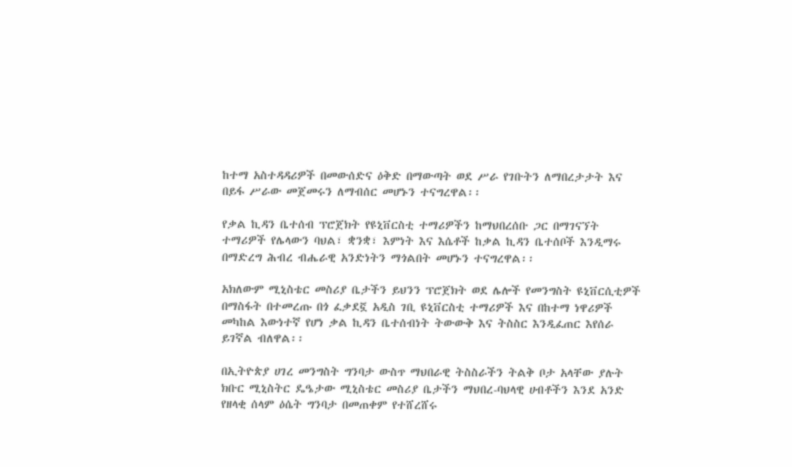ከተማ አስተዳዳሪዎች በመውሰድና ዕቅድ በማውጣት ወደ ሥራ የገቡትን ለማበረታታት እና በይፋ ሥራው መጀመሩን ለማብሰር መሆኑን ተናግረዋል፡፡

የቃል ኪዳን ቤተሰብ ፕሮጀክት የዩኒቨርስቲ ተማሪዎችን ከማህበረሰቡ ጋር በማገናኘት ተማሪዎች የሌላውን ባህል፣ ቋንቋ፣ እምነት እና እሴቶች ከቃል ኪዳን ቤተሰቦች እንዲማሩ በማድረግ ሕብረ ብሔራዊ አንድነትን ማጎልበት መሆኑን ተናግረዋል፡፡

አክለውም ሚኒስቴር መስሪያ ቤታችን ይህንን ፕሮጀክት ወደ ሌሎች የመንግስት ዩኒቨርሲቲዎች በማስፋት በተመረጡ በጎ ፈቃደኟ አዲስ ገቢ ዩኒቨርስቲ ተማሪዎች እና በከተማ ነዋሪዎች መካከል እውነተኛ የሆነ ቃል ኪዳን ቤተሰብነት ትውውቅ እና ትስስር እንዲፈጠር እየሰራ ይገኛል ብለዋል፡፡

በኢትዮጵያ ሀገረ መንግስት ግንባታ ውስጥ ማህበራዊ ትስስራችን ትልቅ ቦታ አላቸው ያሉት ክቡር ሚኒስትር ዴዔታው ሚኒስቴር መስሪያ ቤታችን ማህበረ-ባህላዊ ሀብቶችን እንደ አንድ የዘላቂ ሰላም ዕሴት ግንባታ በመጠቀም የተሸረሸሩ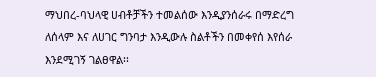ማህበረ-ባህላዊ ሀብቶቻችን ተመልሰው እንዲያንሰራሩ በማድረግ ለሰላም እና ለሀገር ግንባታ እንዲውሉ ስልቶችን በመቀየሰ እየሰራ እንደሚገኝ ገልፀዋል፡፡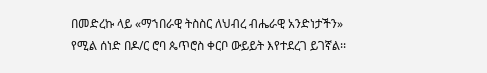በመድረኩ ላይ «ማኀበራዊ ትስስር ለህብረ ብሔራዊ አንድነታችን» የሚል ሰነድ በዶ/ር ሮባ ጴጥሮስ ቀርቦ ውይይት እየተደረገ ይገኛል፡፡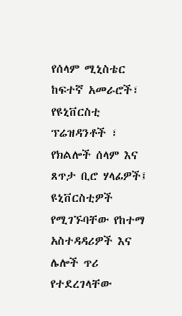የሰላም ሚኒስቴር ከፍተኛ አመራሮች፣ የዩኒቨርስቲ ፕሬዝዳንቶች ፣ የክልሎች ሰላም እና ጸጥታ ቢሮ ሃላፊዎች፤ ዩኒቨርስቲዎች የሚገኙባቸው የከተማ አስተዳዳሪዎች እና ሌሎች ጥሪ የተደረገላቸው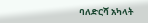ባለድርሻ አካላት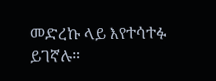መድረኩ ላይ እየተሳተፉ ይገኛሉ።